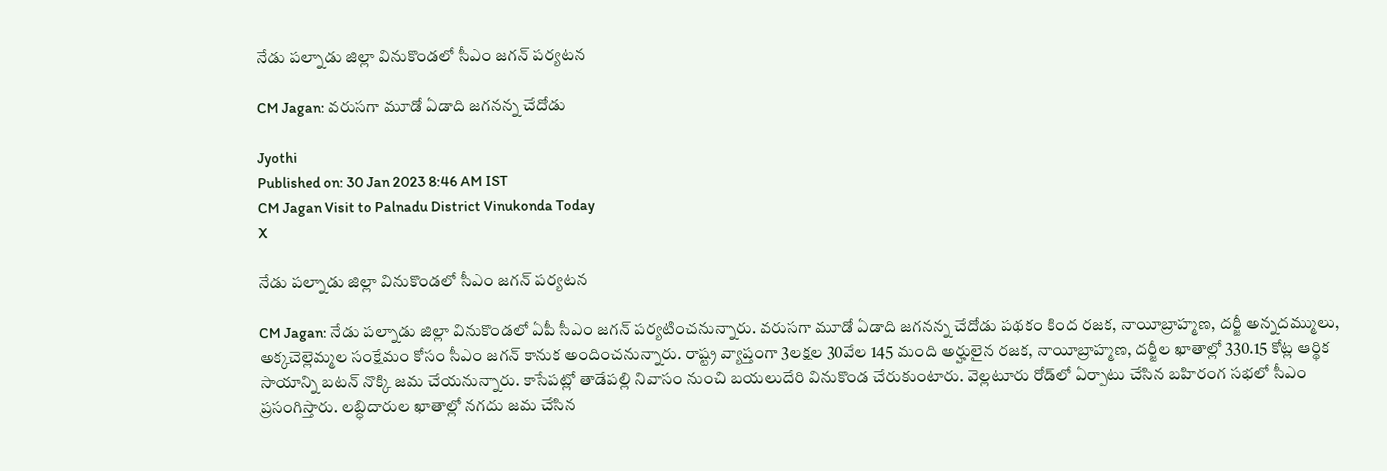నేడు పల్నాడు జిల్లా వినుకొండలో సీఎం జగన్‌ పర్యటన

CM Jagan: వరుసగా మూడో ఏడాది జగనన్న చేదోడు

Jyothi
Published on: 30 Jan 2023 8:46 AM IST
CM Jagan Visit to Palnadu District Vinukonda Today
X

నేడు పల్నాడు జిల్లా వినుకొండలో సీఎం జగన్‌ పర్యటన

CM Jagan: నేడు పల్నాడు జిల్లా వినుకొండలో ఏపీ సీఎం జగన్ పర్యటించనున్నారు. వరుసగా మూడో ఏడాది జగనన్న చేదోడు పథకం కింద రజక, నాయీబ్రాహ్మణ, దర్జీ అన్నదమ్ములు, అక్కచెల్లెమ్మల సంక్షేమం కోసం సీఎం జగన్ కానుక అందించనున్నారు. రాష్ట్ర వ్యాప్తంగా 3లక్షల 30వేల 145 మంది అర్హులైన రజక, నాయీబ్రాహ్మణ, దర్జీల ఖాతాల్లో 330.15 కోట్ల ఆర్థిక సాయాన్ని బటన్‌ నొక్కి జమ చేయనున్నారు. కాసేపట్లో తాడేపల్లి నివాసం నుంచి బయలుదేరి వినుకొండ చేరుకుంటారు. వెల్లటూరు రోడ్‌లో ఏర్పాటు చేసిన బహిరంగ సభలో సీఎం ప్రసంగిస్తారు. లబ్ధిదారుల ఖాతాల్లో నగదు జమ చేసిన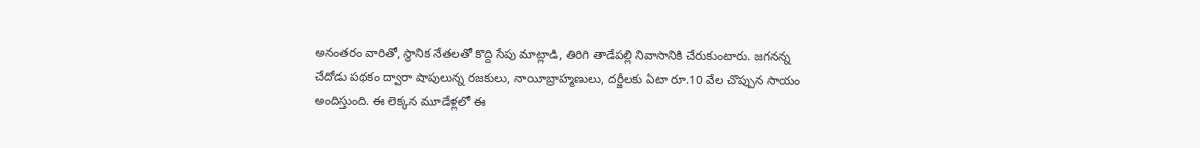అనంతరం వారితో, స్థానిక నేతలతో కొద్ది సేపు మాట్లాడి, తిరిగి తాడేపల్లి నివాసానికి చేరుకుంటారు. జగనన్న చేదోడు పథకం ద్వారా షాపులున్న రజకులు, నాయీబ్రాహ్మణులు, దర్జీలకు ఏటా రూ.10 వేల చొప్పున సాయం అందిస్తుంది. ఈ లెక్కన మూడేళ్లలో ఈ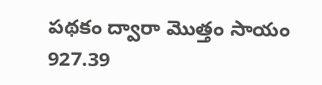పథకం ద్వారా మొత్తం సాయం 927.39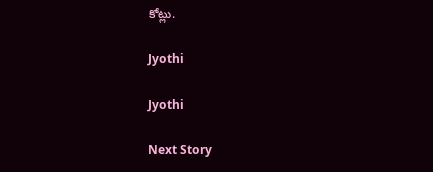కోట్లు.

Jyothi

Jyothi

Next Story